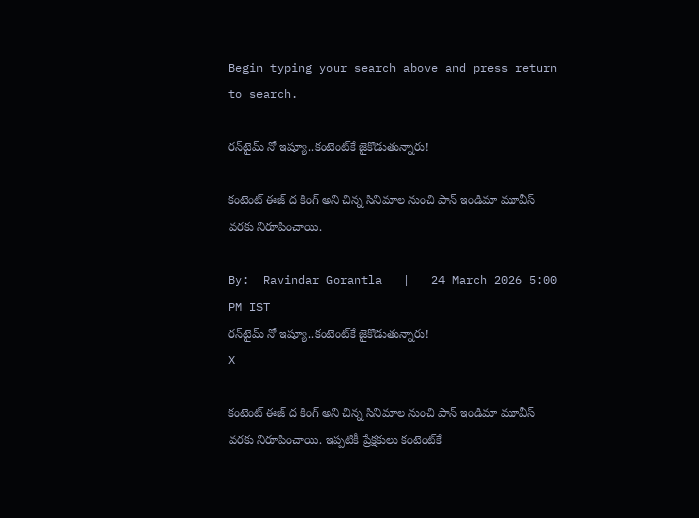Begin typing your search above and press return to search.

ర‌న్‌టైమ్ నో ఇష్యూ..కంటెంట్‌కే జైకొడుతున్నారు!

కంటెంట్ ఈజ్ ద కింగ్ అని చిన్న సినిమాల నుంచి పాన్ ఇండిమా మూవీస్ వ‌ర‌కు నిరూపించాయి.

By:  Ravindar Gorantla   |   24 March 2026 5:00 PM IST
ర‌న్‌టైమ్ నో ఇష్యూ..కంటెంట్‌కే జైకొడుతున్నారు!
X

కంటెంట్ ఈజ్ ద కింగ్ అని చిన్న సినిమాల నుంచి పాన్ ఇండిమా మూవీస్ వ‌ర‌కు నిరూపించాయి. ఇప్ప‌టికీ ప్రేక్ష‌కులు కంటెంట్‌కే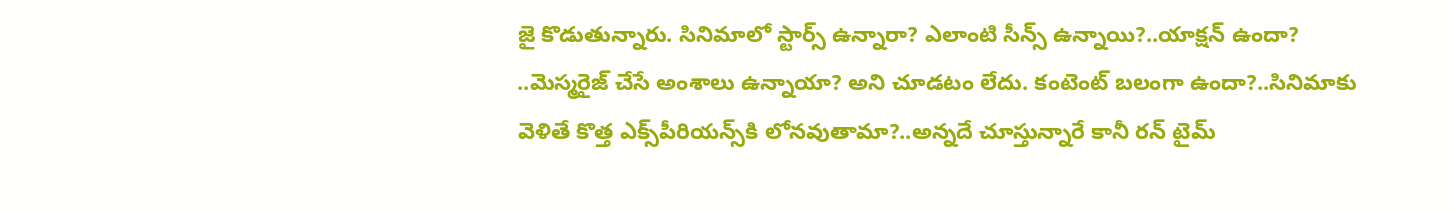జై కొడుతున్నారు. సినిమాలో స్టార్స్ ఉన్నారా? ఎలాంటి సీన్స్ ఉన్నాయి?..యాక్ష‌న్ ఉందా? ..మెస్మ‌రైజ్ చేసే అంశాలు ఉన్నాయా? అని చూడ‌టం లేదు. కంటెంట్ బ‌లంగా ఉందా?..సినిమాకు వెళితే కొత్త ఎక్స్‌పీరియ‌న్స్‌కి లోన‌వుతామా?..అన్న‌దే చూస్తున్నారే కానీ ర‌న్ టైమ్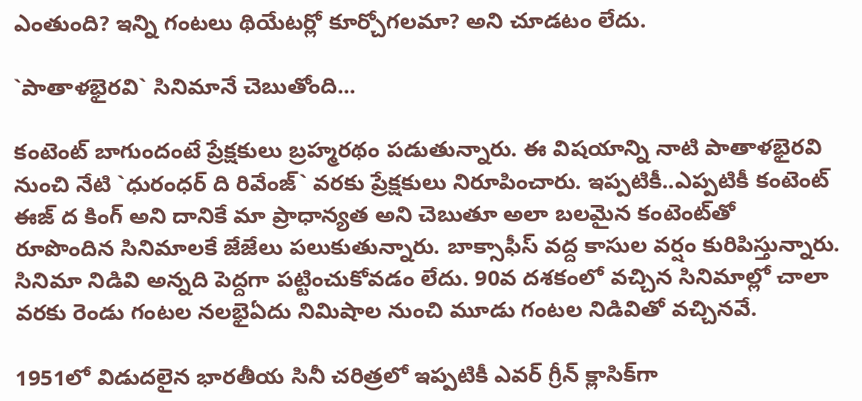ఎంతుంది? ఇన్ని గంట‌లు థియేట‌ర్లో కూర్చోగ‌ల‌మా? అని చూడ‌టం లేదు.

`పాతాళ‌భైర‌వి` సినిమానే చెబుతోంది...

కంటెంట్ బాగుందంటే ప్రేక్ష‌కులు బ్రహ్మ‌ర‌థం ప‌డుతున్నారు. ఈ విష‌యాన్ని నాటి పాతాళ‌భైర‌వి నుంచి నేటి `ధురంధ‌ర్ ది రివేంజ్‌` వ‌ర‌కు ప్రేక్ష‌కులు నిరూపించారు. ఇప్ప‌టికీ..ఎప్ప‌టికీ కంటెంట్ ఈజ్ ద కింగ్ అని దానికే మా ప్రాధాన్య‌త అని చెబుతూ అలా బ‌ల‌మైన కంటెంట్‌తో రూపొందిన సినిమాల‌కే జేజేలు ప‌లుకుతున్నారు. బాక్సాఫీస్ వ‌ద్ద కాసుల వ‌ర్షం కురిపిస్తున్నారు. సినిమా నిడివి అన్న‌ది పెద్ద‌గా ప‌ట్టించుకోవ‌డం లేదు. 90వ ద‌శ‌కంలో వ‌చ్చిన సినిమాల్లో చాలా వ‌ర‌కు రెండు గంట‌ల న‌ల‌భైఏదు నిమిషాల నుంచి మూడు గంట‌ల నిడివితో వ‌చ్చిన‌వే.

1951లో విడుద‌లైన భార‌తీయ సినీ చ‌రిత్ర‌లో ఇప్ప‌టికీ ఎవ‌ర్ గ్రీన్ క్లాసిక్‌గా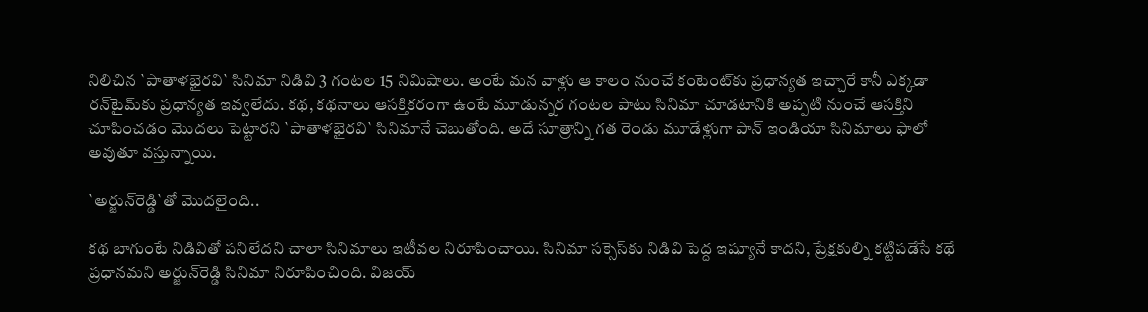నిలిచిన `పాతాళ‌భైర‌వి` సినిమా నిడివి 3 గంట‌ల 15 నిమిషాలు. అంటే మ‌న వాళ్లు ఆ కాలం నుంచే కంటెంట్‌కు ప్ర‌ధాన్య‌త ఇచ్చారే కానీ ఎక్క‌డా ర‌న్‌టైమ్‌కు ప్ర‌ధాన్య‌త ఇవ్వ‌లేదు. క‌థ‌, క‌థ‌నాలు ఆస‌క్తిక‌రంగా ఉంటే మూడున్న‌ర గంట‌ల పాటు సినిమా చూడ‌టానికి అప్ప‌టి నుంచే ఆస‌క్తిని చూపించ‌డం మొద‌లు పెట్టార‌ని `పాతాళ‌భైర‌వి` సినిమానే చెబుతోంది. అదే సూత్రాన్ని గ‌త రెండు మూడేళ్లుగా పాన్ ఇండియా సినిమాలు ఫాలో అవుతూ వ‌స్తున్నాయి.

`అర్జున్‌రెడ్డి`తో మొద‌లైంది..

క‌థ బాగుంటే నిడివితో ప‌నిలేద‌ని చాలా సినిమాలు ఇటీవ‌ల నిరూపించాయి. సినిమా స‌క్సెస్‌కు నిడివి పెద్ద ఇష్యూనే కాద‌ని, ప్రేక్ష‌కుల్ని క‌ట్టిప‌డేసే క‌థే ప్ర‌ధాన‌మ‌ని అర్జున్‌రెడ్డి సినిమా నిరూపించింది. విజ‌య్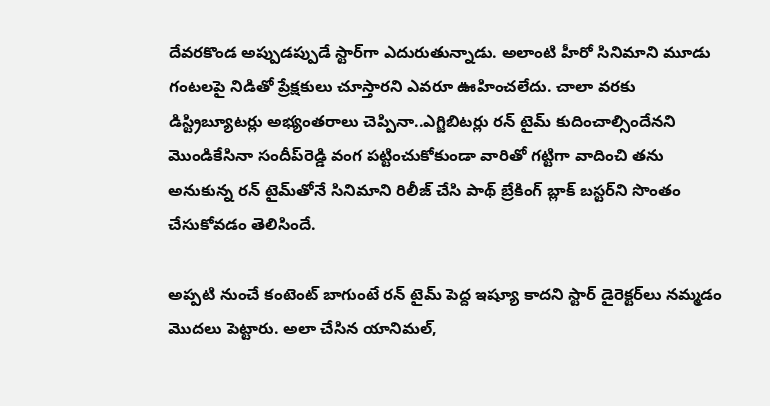దేవ‌ర‌కొండ అప్పుడ‌ప్పుడే స్టార్‌గా ఎదురుతున్నాడు. అలాంటి హీరో సినిమాని మూడు గంట‌ల‌పై నిడితో ప్రేక్ష‌కులు చూస్తార‌ని ఎవ‌రూ ఊహించ‌లేదు. చాలా వ‌ర‌కు డిస్ట్రిబ్యూట‌ర్లు అభ్యంత‌రాలు చెప్పినా..ఎగ్జిబిట‌ర్లు ర‌న్ టైమ్ కుదించాల్సిందేన‌ని మొండికేసినా సందీప్‌రెడ్డి వంగ ప‌ట్టించుకోకుండా వారితో గ‌ట్టిగా వాదించి త‌ను అనుకున్న ర‌న్ టైమ్‌తోనే సినిమాని రిలీజ్ చేసి పాథ్ బ్రేకింగ్ బ్లాక్ బ‌స్ట‌ర్‌ని సొంతం చేసుకోవ‌డం తెలిసిందే.

అప్ప‌టి నుంచే కంటెంట్ బాగుంటే ర‌న్ టైమ్ పెద్ద ఇష్యూ కాద‌ని స్టార్ డైరెక్ట‌ర్‌లు న‌మ్మ‌డం మొద‌లు పెట్టారు. అలా చేసిన యానిమ‌ల్,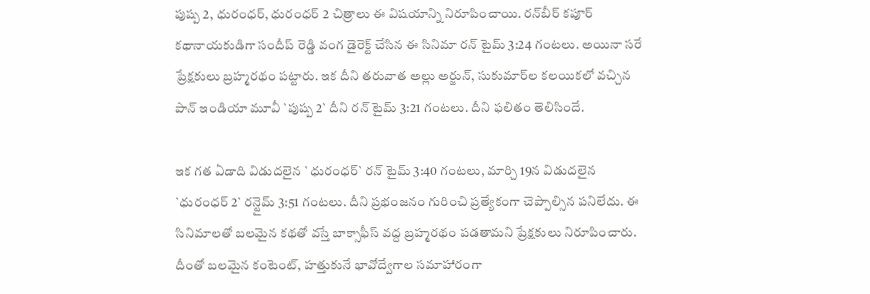పుష్ప 2, ధురంధ‌ర్‌, ధురంధ‌ర్ 2 చిత్రాలు ఈ విష‌యాన్ని నిరూపించాయి. ర‌న్‌బీర్ క‌పూర్ క‌థానాయ‌కుడిగా సందీప్ రెడ్డి వంగ డైరెక్ట్ చేసిన ఈ సినిమా ర‌న్ టైమ్ 3:24 గంట‌లు. అయినా స‌రే ప్రేక్ష‌కులు బ్రహ్మ‌ర‌థం ప‌ట్టారు. ఇక దీని త‌రువాత అల్లు అర్జున్, సుకుమార్‌ల క‌ల‌యిక‌లో వ‌చ్చిన పాన్ ఇండియా మూవీ `పుష్ప 2` దీని ర‌న్ టైమ్ 3:21 గంట‌లు. దీని ఫ‌లితం తెలిసిందే.

ఇక గ‌త ఏడాది విడుద‌లైన `ధురంధ‌ర్` ర‌న్ టైమ్ 3:40 గంట‌లు, మార్చి 19న విడుద‌లైన `ధురంధ‌ర్ 2` ర‌న్టైమ్ 3:51 గంట‌లు. దీని ప్ర‌భంజ‌నం గురించి ప్ర‌త్యేకంగా చెప్పాల్సిన ప‌నిలేదు. ఈ సినిమాల‌తో బ‌ల‌మైన క‌థ‌తో వ‌స్తే బాక్సాఫీస్ వ‌ద్ద బ్ర‌హ్మ‌ర‌థం ప‌డ‌తామ‌ని ప్రేక్ష‌కులు నిరూపించారు. దీంతో బ‌ల‌మైన కంటెంట్‌, హ‌త్తుకునే భావోద్వేగాల స‌మాహారంగా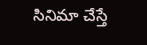సినిమా చేస్తే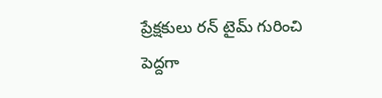ప్రేక్ష‌కులు ర‌న్ టైమ్ గురించి పెద్ద‌గా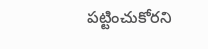ప‌ట్టించుకోర‌ని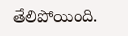తేలిపోయింది.